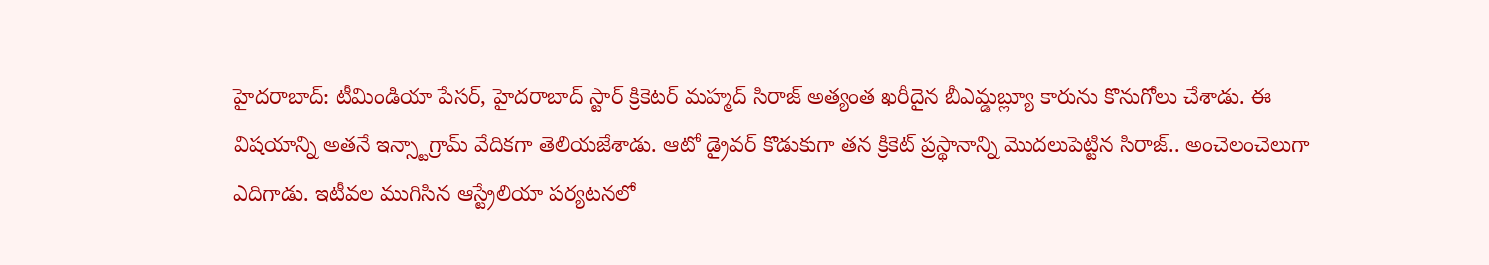హైదరాబాద్: టీమిండియా పేసర్, హైదరాబాద్ స్టార్ క్రికెటర్ మహ్మద్ సిరాజ్ అత్యంత ఖరీదైన బీఎమ్డబ్ల్యూ కారును కొనుగోలు చేశాడు. ఈ విషయాన్ని అతనే ఇన్స్టాగ్రామ్ వేదికగా తెలియజేశాడు. ఆటో డ్రైవర్ కొడుకుగా తన క్రికెట్ ప్రస్థానాన్ని మొదలుపెట్టిన సిరాజ్.. అంచెలంచెలుగా ఎదిగాడు. ఇటీవల ముగిసిన ఆస్ట్రేలియా పర్యటనలో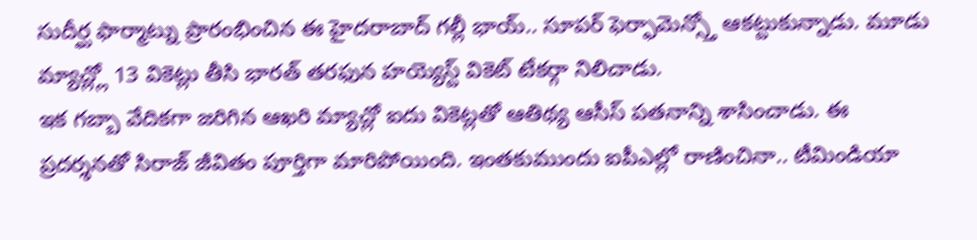సుదీర్ఘ ఫార్మాట్ను ప్రారంభించిన ఈ హైదరాబాద్ గల్లీ భాయ్.. సూపర్ ఫెర్ఫామెన్స్తో ఆకట్టుకున్నాడు. మూడు మ్యాచ్ల్లో 13 వికెట్లు తీసి భారత్ తరఫున హయ్యెస్ట్ వికెట్ టేకర్గా నిలిచాడు.
ఇక గబ్బా వేదికగా జరిగిన ఆఖరి మ్యాచ్లో ఐదు వికెట్లతో ఆతిథ్య ఆసీస్ పతనాన్ని శాసించాడు. ఈ ప్రదర్శనతో సిరాజ్ జీవితం పూర్తిగా మారిపోయింది. ఇంతకుముందు ఐపీఎల్లో రాణించినా.. టీమిండియా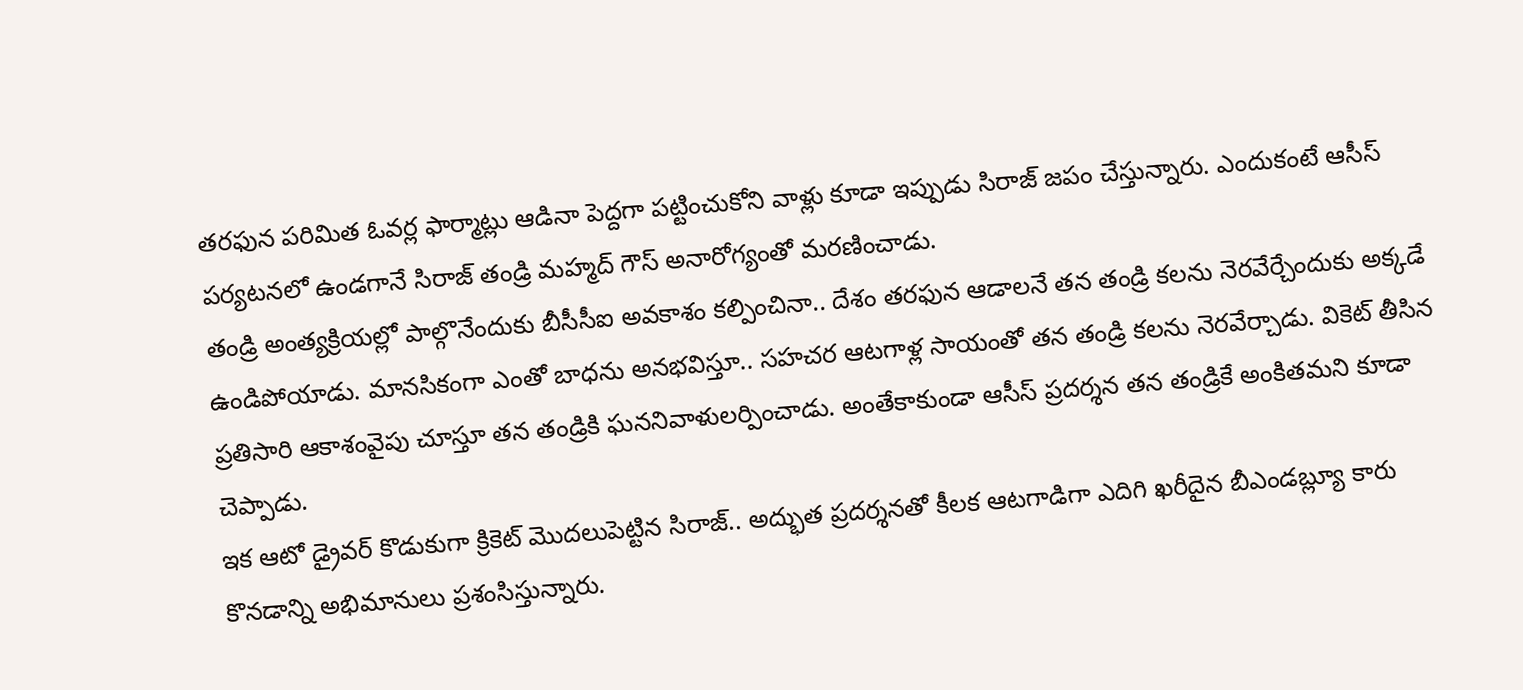తరఫున పరిమిత ఓవర్ల ఫార్మాట్లు ఆడినా పెద్దగా పట్టించుకోని వాళ్లు కూడా ఇప్పుడు సిరాజ్ జపం చేస్తున్నారు. ఎందుకంటే ఆసీస్ పర్యటనలో ఉండగానే సిరాజ్ తండ్రి మహ్మద్ గౌస్ అనారోగ్యంతో మరణించాడు.
తండ్రి అంత్యక్రియల్లో పాల్గొనేందుకు బీసీసీఐ అవకాశం కల్పించినా.. దేశం తరఫున ఆడాలనే తన తండ్రి కలను నెరవేర్చేందుకు అక్కడే ఉండిపోయాడు. మానసికంగా ఎంతో బాధను అనభవిస్తూ.. సహచర ఆటగాళ్ల సాయంతో తన తండ్రి కలను నెరవేర్చాడు. వికెట్ తీసిన ప్రతిసారి ఆకాశంవైపు చూస్తూ తన తండ్రికి ఘననివాళులర్పించాడు. అంతేకాకుండా ఆసీస్ ప్రదర్శన తన తండ్రికే అంకితమని కూడా చెప్పాడు.
ఇక ఆటో డ్రైవర్ కొడుకుగా క్రికెట్ మొదలుపెట్టిన సిరాజ్.. అద్భుత ప్రదర్శనతో కీలక ఆటగాడిగా ఎదిగి ఖరీదైన బీఎండబ్ల్యూ కారు కొనడాన్ని అభిమానులు ప్రశంసిస్తున్నారు.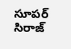సూపర్ సిరాజ్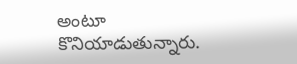అంటూ కొనియాడుతున్నారు.